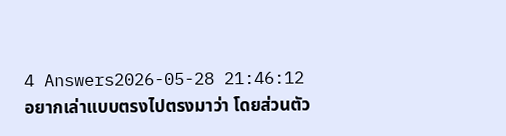4 Answers2026-05-28 21:46:12
อยากเล่าแบบตรงไปตรงมาว่า โดยส่วนตัว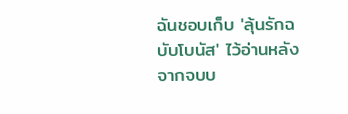ฉันชอบเก็บ 'ลุ้นรักฉบับโบนัส' ไว้อ่านหลังจากจบบ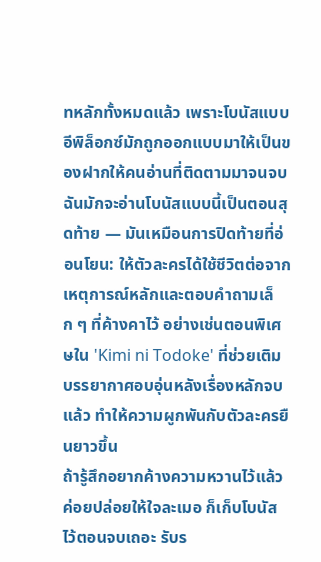ทหลักทั้งหมดแล้ว เพราะโบนัสแบบอีพิล็อกซ์มักถูกออกแบบมาให้เป็นของฝากให้คนอ่านที่ติดตามมาจนจบ
ฉันมักจะอ่านโบนัสแบบนี้เป็นตอนสุดท้าย — มันเหมือนการปิดท้ายที่อ่อนโยน: ให้ตัวละครได้ใช้ชีวิตต่อจากเหตุการณ์หลักและตอบคำถามเล็ก ๆ ที่ค้างคาไว้ อย่างเช่นตอนพิเศษใน 'Kimi ni Todoke' ที่ช่วยเติมบรรยากาศอบอุ่นหลังเรื่องหลักจบแล้ว ทำให้ความผูกพันกับตัวละครยืนยาวขึ้น
ถ้ารู้สึกอยากค้างความหวานไว้แล้วค่อยปล่อยให้ใจละเมอ ก็เก็บโบนัสไว้ตอนจบเถอะ รับร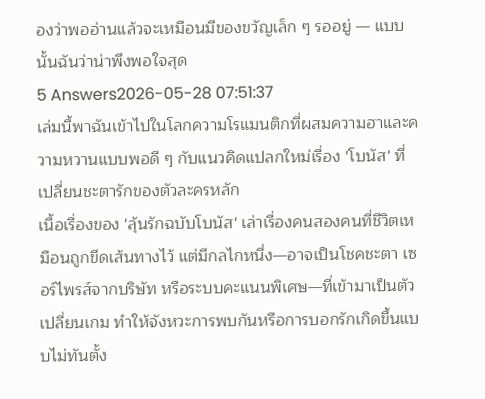องว่าพออ่านแล้วจะเหมือนมีของขวัญเล็ก ๆ รออยู่ — แบบนั้นฉันว่าน่าพึงพอใจสุด
5 Answers2026-05-28 07:51:37
เล่มนี้พาฉันเข้าไปในโลกความโรแมนติกที่ผสมความฮาและความหวานแบบพอดี ๆ กับแนวคิดแปลกใหม่เรื่อง 'โบนัส' ที่เปลี่ยนชะตารักของตัวละครหลัก
เนื้อเรื่องของ 'ลุ้นรักฉบับโบนัส' เล่าเรื่องคนสองคนที่ชีวิตเหมือนถูกขีดเส้นทางไว้ แต่มีกลไกหนึ่ง—อาจเป็นโชคชะตา เซอร์ไพรส์จากบริษัท หรือระบบคะแนนพิเศษ—ที่เข้ามาเป็นตัวเปลี่ยนเกม ทำให้จังหวะการพบกันหรือการบอกรักเกิดขึ้นแบบไม่ทันตั้ง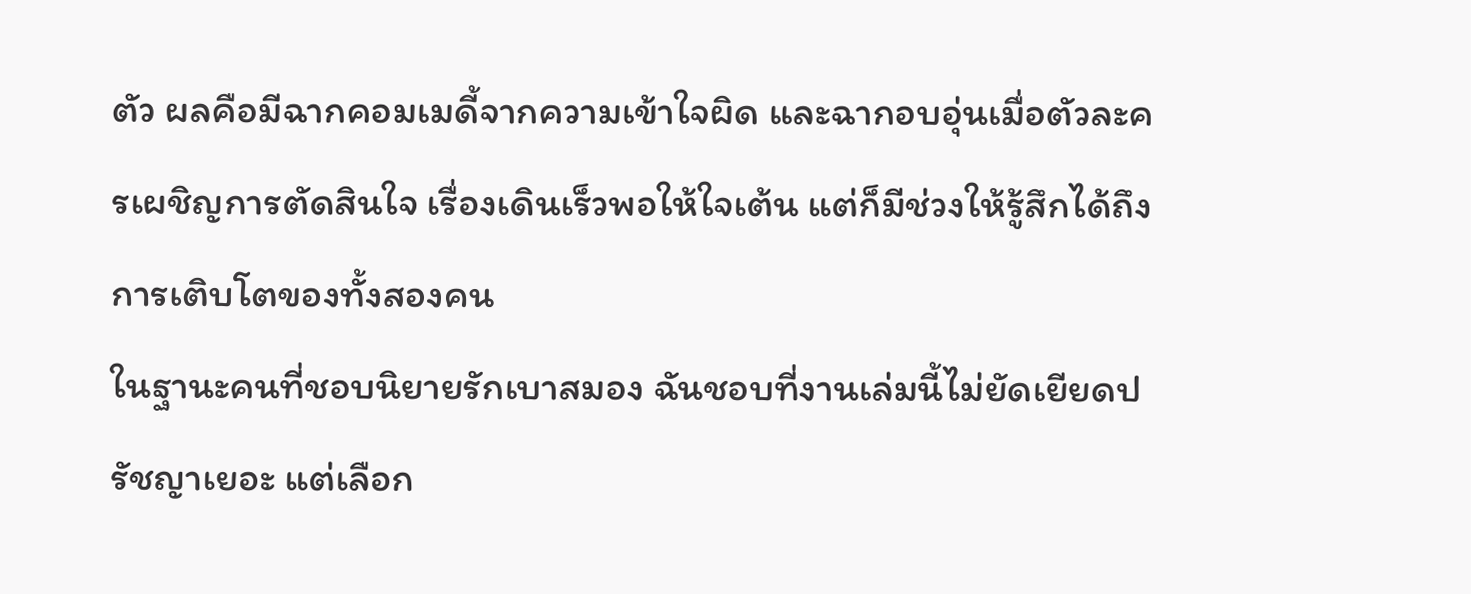ตัว ผลคือมีฉากคอมเมดี้จากความเข้าใจผิด และฉากอบอุ่นเมื่อตัวละครเผชิญการตัดสินใจ เรื่องเดินเร็วพอให้ใจเต้น แต่ก็มีช่วงให้รู้สึกได้ถึงการเติบโตของทั้งสองคน
ในฐานะคนที่ชอบนิยายรักเบาสมอง ฉันชอบที่งานเล่มนี้ไม่ยัดเยียดปรัชญาเยอะ แต่เลือก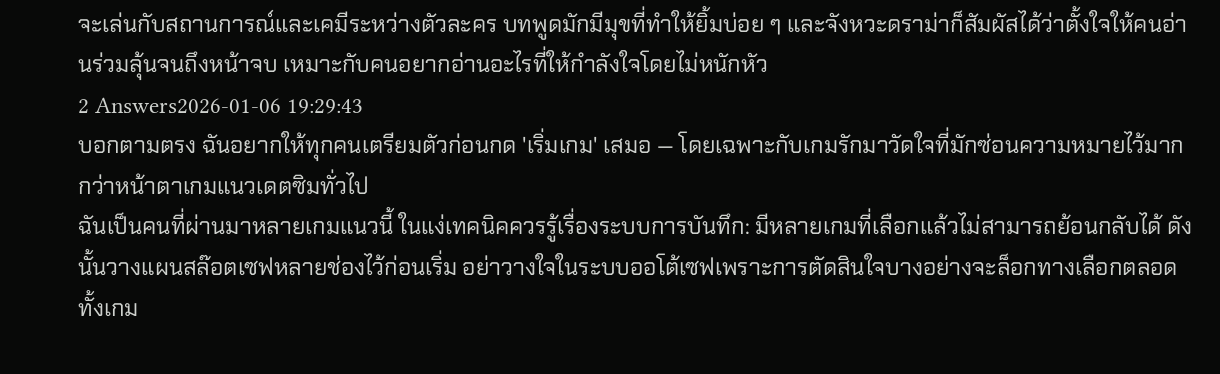จะเล่นกับสถานการณ์และเคมีระหว่างตัวละคร บทพูดมักมีมุขที่ทำให้ยิ้มบ่อย ๆ และจังหวะดราม่าก็สัมผัสได้ว่าตั้งใจให้คนอ่านร่วมลุ้นจนถึงหน้าจบ เหมาะกับคนอยากอ่านอะไรที่ให้กำลังใจโดยไม่หนักหัว
2 Answers2026-01-06 19:29:43
บอกตามตรง ฉันอยากให้ทุกคนเตรียมตัวก่อนกด 'เริ่มเกม' เสมอ — โดยเฉพาะกับเกมรักมาวัดใจที่มักซ่อนความหมายไว้มากกว่าหน้าตาเกมแนวเดตซิมทั่วไป
ฉันเป็นคนที่ผ่านมาหลายเกมแนวนี้ ในแง่เทคนิคควรรู้เรื่องระบบการบันทึก: มีหลายเกมที่เลือกแล้วไม่สามารถย้อนกลับได้ ดังนั้นวางแผนสล๊อตเซฟหลายช่องไว้ก่อนเริ่ม อย่าวางใจในระบบออโต้เซฟเพราะการตัดสินใจบางอย่างจะล็อกทางเลือกตลอดทั้งเกม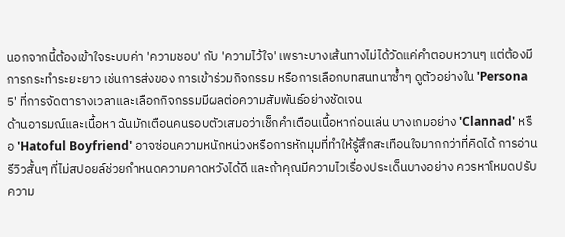นอกจากนี้ต้องเข้าใจระบบค่า 'ความชอบ' กับ 'ความไว้ใจ' เพราะบางเส้นทางไม่ได้วัดแค่คำตอบหวานๆ แต่ต้องมีการกระทำระยะยาว เช่นการส่งของ การเข้าร่วมกิจกรรม หรือการเลือกบทสนทนาซ้ำๆ ดูตัวอย่างใน 'Persona 5' ที่การจัดตารางเวลาและเลือกกิจกรรมมีผลต่อความสัมพันธ์อย่างชัดเจน
ด้านอารมณ์และเนื้อหา ฉันมักเตือนคนรอบตัวเสมอว่าเช็กคำเตือนเนื้อหาก่อนเล่น บางเกมอย่าง 'Clannad' หรือ 'Hatoful Boyfriend' อาจซ่อนความหนักหน่วงหรือการหักมุมที่ทำให้รู้สึกสะเทือนใจมากกว่าที่คิดได้ การอ่านรีวิวสั้นๆ ที่ไม่สปอยล์ช่วยกำหนดความคาดหวังได้ดี และถ้าคุณมีความไวเรื่องประเด็นบางอย่าง ควรหาโหมดปรับความ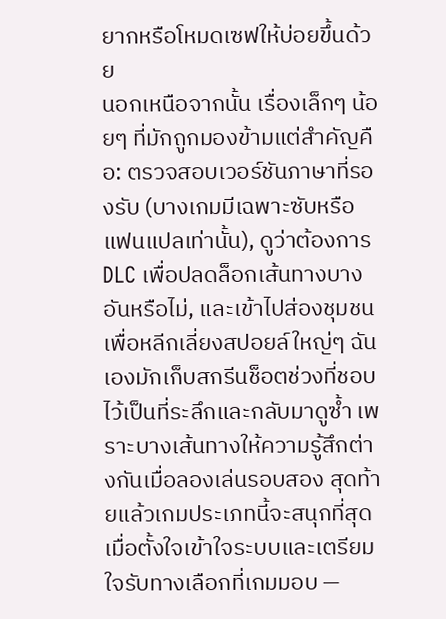ยากหรือโหมดเซฟให้บ่อยขึ้นด้วย
นอกเหนือจากนั้น เรื่องเล็กๆ น้อยๆ ที่มักถูกมองข้ามแต่สำคัญคือ: ตรวจสอบเวอร์ชันภาษาที่รองรับ (บางเกมมีเฉพาะซับหรือแฟนแปลเท่านั้น), ดูว่าต้องการ DLC เพื่อปลดล็อกเส้นทางบางอันหรือไม่, และเข้าไปส่องชุมชนเพื่อหลีกเลี่ยงสปอยล์ใหญ่ๆ ฉันเองมักเก็บสกรีนช็อตช่วงที่ชอบไว้เป็นที่ระลึกและกลับมาดูซ้ำ เพราะบางเส้นทางให้ความรู้สึกต่างกันเมื่อลองเล่นรอบสอง สุดท้ายแล้วเกมประเภทนี้จะสนุกที่สุดเมื่อตั้งใจเข้าใจระบบและเตรียมใจรับทางเลือกที่เกมมอบ —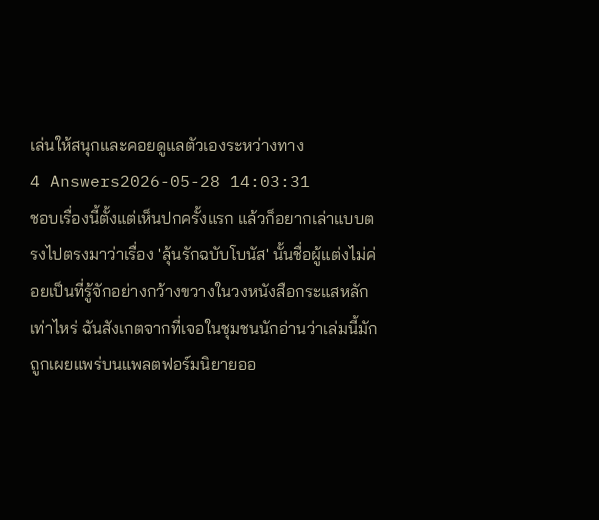เล่นให้สนุกและคอยดูแลตัวเองระหว่างทาง
4 Answers2026-05-28 14:03:31
ชอบเรื่องนี้ตั้งแต่เห็นปกครั้งแรก แล้วก็อยากเล่าแบบตรงไปตรงมาว่าเรื่อง 'ลุ้นรักฉบับโบนัส' นั้นชื่อผู้แต่งไม่ค่อยเป็นที่รู้จักอย่างกว้างขวางในวงหนังสือกระแสหลักเท่าไหร่ ฉันสังเกตจากที่เจอในชุมชนนักอ่านว่าเล่มนี้มักถูกเผยแพร่บนแพลตฟอร์มนิยายออ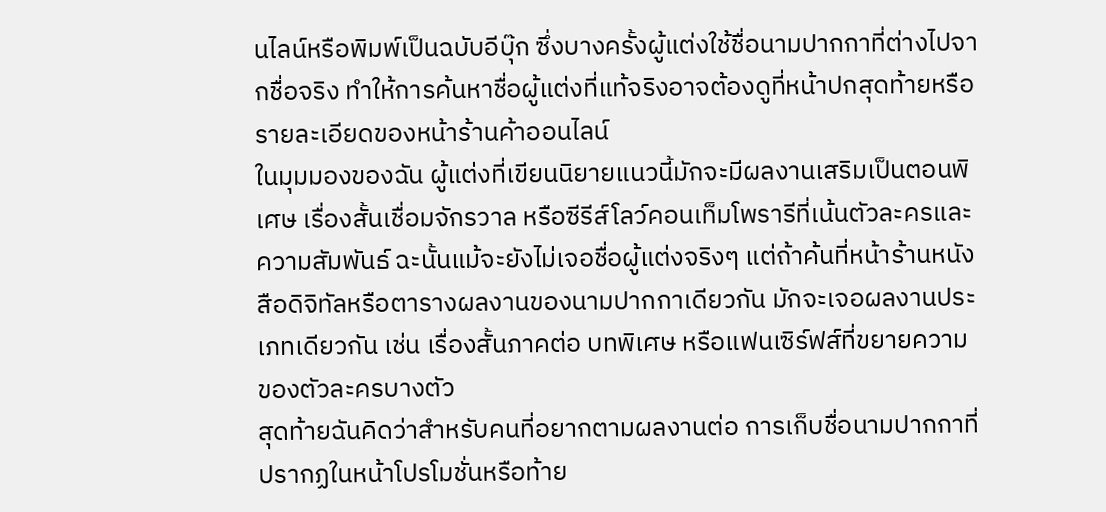นไลน์หรือพิมพ์เป็นฉบับอีบุ๊ก ซึ่งบางครั้งผู้แต่งใช้ชื่อนามปากกาที่ต่างไปจากชื่อจริง ทำให้การค้นหาชื่อผู้แต่งที่แท้จริงอาจต้องดูที่หน้าปกสุดท้ายหรือรายละเอียดของหน้าร้านค้าออนไลน์
ในมุมมองของฉัน ผู้แต่งที่เขียนนิยายแนวนี้มักจะมีผลงานเสริมเป็นตอนพิเศษ เรื่องสั้นเชื่อมจักรวาล หรือซีรีส์โลว์คอนเท็มโพรารีที่เน้นตัวละครและความสัมพันธ์ ฉะนั้นแม้จะยังไม่เจอชื่อผู้แต่งจริงๆ แต่ถ้าค้นที่หน้าร้านหนังสือดิจิทัลหรือตารางผลงานของนามปากกาเดียวกัน มักจะเจอผลงานประเภทเดียวกัน เช่น เรื่องสั้นภาคต่อ บทพิเศษ หรือแฟนเซิร์ฟส์ที่ขยายความของตัวละครบางตัว
สุดท้ายฉันคิดว่าสำหรับคนที่อยากตามผลงานต่อ การเก็บชื่อนามปากกาที่ปรากฏในหน้าโปรโมชั่นหรือท้าย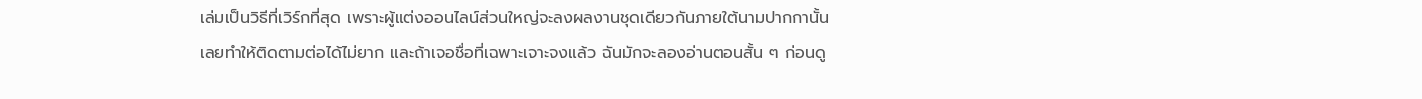เล่มเป็นวิธีที่เวิร์กที่สุด เพราะผู้แต่งออนไลน์ส่วนใหญ่จะลงผลงานชุดเดียวกันภายใต้นามปากกานั้น เลยทำให้ติดตามต่อได้ไม่ยาก และถ้าเจอชื่อที่เฉพาะเจาะจงแล้ว ฉันมักจะลองอ่านตอนสั้น ๆ ก่อนดู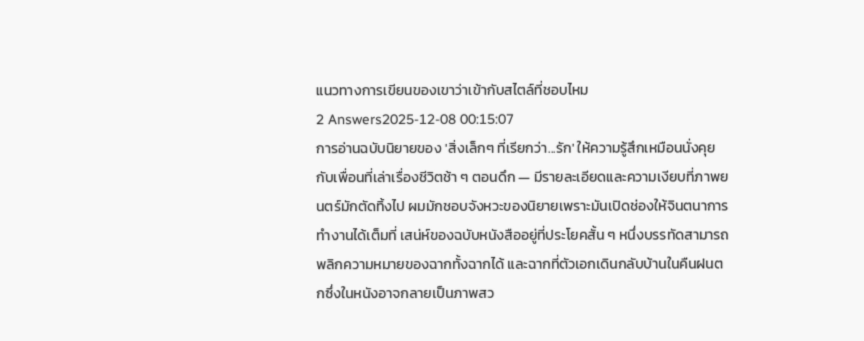แนวทางการเขียนของเขาว่าเข้ากับสไตล์ที่ชอบไหม
2 Answers2025-12-08 00:15:07
การอ่านฉบับนิยายของ 'สิ่งเล็กๆ ที่เรียกว่า...รัก' ให้ความรู้สึกเหมือนนั่งคุยกับเพื่อนที่เล่าเรื่องชีวิตช้า ๆ ตอนดึก — มีรายละเอียดและความเงียบที่ภาพยนตร์มักตัดทิ้งไป ผมมักชอบจังหวะของนิยายเพราะมันเปิดช่องให้จินตนาการทำงานได้เต็มที่ เสน่ห์ของฉบับหนังสืออยู่ที่ประโยคสั้น ๆ หนึ่งบรรทัดสามารถพลิกความหมายของฉากทั้งฉากได้ และฉากที่ตัวเอกเดินกลับบ้านในคืนฝนตกซึ่งในหนังอาจกลายเป็นภาพสว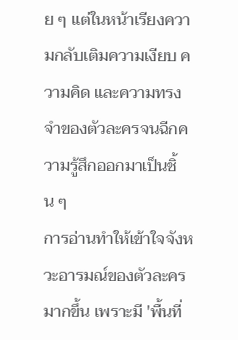ย ๆ แต่ในหน้าเรียงความกลับเติมความเงียบ ความคิด และความทรงจำของตัวละครจนฉีกความรู้สึกออกมาเป็นชิ้น ๆ
การอ่านทำให้เข้าใจจังหวะอารมณ์ของตัวละครมากขึ้น เพราะมี 'พื้นที่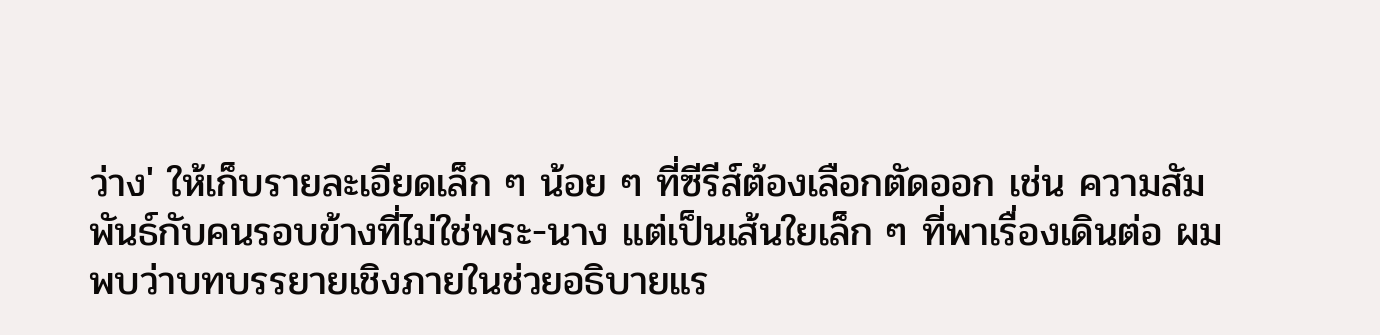ว่าง' ให้เก็บรายละเอียดเล็ก ๆ น้อย ๆ ที่ซีรีส์ต้องเลือกตัดออก เช่น ความสัมพันธ์กับคนรอบข้างที่ไม่ใช่พระ-นาง แต่เป็นเส้นใยเล็ก ๆ ที่พาเรื่องเดินต่อ ผมพบว่าบทบรรยายเชิงภายในช่วยอธิบายแร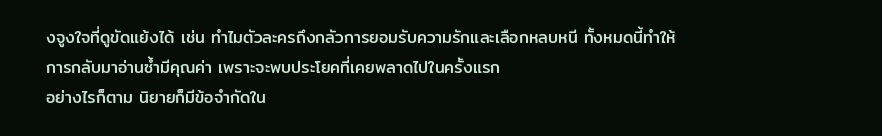งจูงใจที่ดูขัดแย้งได้ เช่น ทำไมตัวละครถึงกลัวการยอมรับความรักและเลือกหลบหนี ทั้งหมดนี้ทำให้การกลับมาอ่านซ้ำมีคุณค่า เพราะจะพบประโยคที่เคยพลาดไปในครั้งแรก
อย่างไรก็ตาม นิยายก็มีข้อจำกัดใน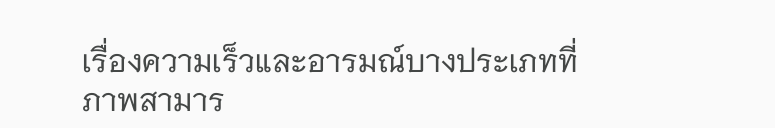เรื่องความเร็วและอารมณ์บางประเภทที่ภาพสามาร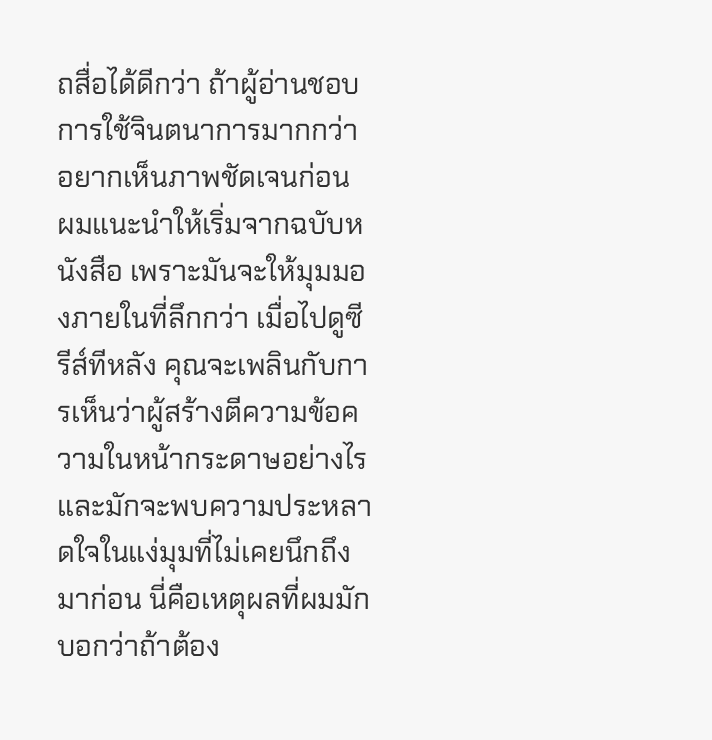ถสื่อได้ดีกว่า ถ้าผู้อ่านชอบการใช้จินตนาการมากกว่าอยากเห็นภาพชัดเจนก่อน ผมแนะนำให้เริ่มจากฉบับหนังสือ เพราะมันจะให้มุมมองภายในที่ลึกกว่า เมื่อไปดูซีรีส์ทีหลัง คุณจะเพลินกับการเห็นว่าผู้สร้างตีความข้อความในหน้ากระดาษอย่างไร และมักจะพบความประหลาดใจในแง่มุมที่ไม่เคยนึกถึงมาก่อน นี่คือเหตุผลที่ผมมักบอกว่าถ้าต้อง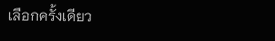เลือกครั้งเดียว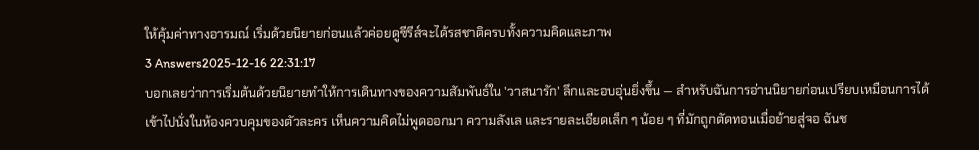ให้คุ้มค่าทางอารมณ์ เริ่มด้วยนิยายก่อนแล้วค่อยดูซีรีส์จะได้รสชาติครบทั้งความคิดและภาพ
3 Answers2025-12-16 22:31:17
บอกเลยว่าการเริ่มต้นด้วยนิยายทำให้การเดินทางของความสัมพันธ์ใน 'วาสนารัก' ลึกและอบอุ่นยิ่งขึ้น — สำหรับฉันการอ่านนิยายก่อนเปรียบเหมือนการได้เข้าไปนั่งในห้องควบคุมของตัวละคร เห็นความคิดไม่พูดออกมา ความลังเล และรายละเอียดเล็ก ๆ น้อย ๆ ที่มักถูกตัดทอนเมื่อย้ายสู่จอ ฉันช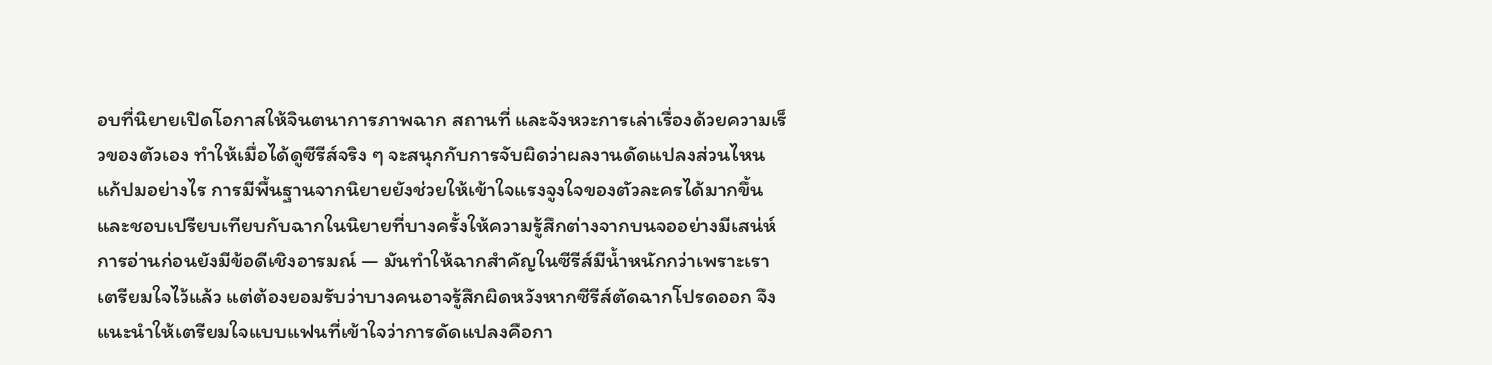อบที่นิยายเปิดโอกาสให้จินตนาการภาพฉาก สถานที่ และจังหวะการเล่าเรื่องด้วยความเร็วของตัวเอง ทำให้เมื่อได้ดูซีรีส์จริง ๆ จะสนุกกับการจับผิดว่าผลงานดัดแปลงส่วนไหน แก้ปมอย่างไร การมีพื้นฐานจากนิยายยังช่วยให้เข้าใจแรงจูงใจของตัวละครได้มากขึ้น และชอบเปรียบเทียบกับฉากในนิยายที่บางครั้งให้ความรู้สึกต่างจากบนจออย่างมีเสน่ห์
การอ่านก่อนยังมีข้อดีเชิงอารมณ์ — มันทำให้ฉากสำคัญในซีรีส์มีน้ำหนักกว่าเพราะเราเตรียมใจไว้แล้ว แต่ต้องยอมรับว่าบางคนอาจรู้สึกผิดหวังหากซีรีส์ตัดฉากโปรดออก จึงแนะนำให้เตรียมใจแบบแฟนที่เข้าใจว่าการดัดแปลงคือกา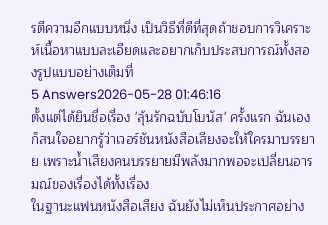รตีความอีกแบบหนึ่ง เป็นวิธีที่ดีที่สุดถ้าชอบการวิเคราะห์เนื้อหาแบบละเอียดและอยากเก็บประสบการณ์ทั้งสองรูปแบบอย่างเต็มที่
5 Answers2026-05-28 01:46:16
ตั้งแต่ได้ยินชื่อเรื่อง 'ลุ้นรักฉบับโบนัส' ครั้งแรก ฉันเองก็สนใจอยากรู้ว่าเวอร์ชันหนังสือเสียงจะให้ใครมาบรรยาย เพราะน้ำเสียงคนบรรยายมีพลังมากพอจะเปลี่ยนอารมณ์ของเรื่องได้ทั้งเรื่อง
ในฐานะแฟนหนังสือเสียง ฉันยังไม่เห็นประกาศอย่าง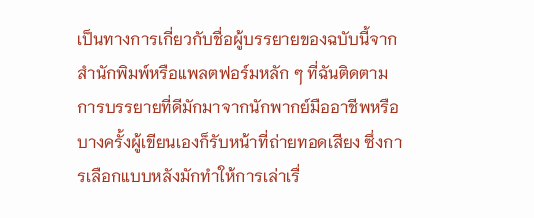เป็นทางการเกี่ยวกับชื่อผู้บรรยายของฉบับนี้จากสำนักพิมพ์หรือแพลตฟอร์มหลัก ๆ ที่ฉันติดตาม การบรรยายที่ดีมักมาจากนักพากย์มืออาชีพหรือบางครั้งผู้เขียนเองก็รับหน้าที่ถ่ายทอดเสียง ซึ่งการเลือกแบบหลังมักทำให้การเล่าเรื่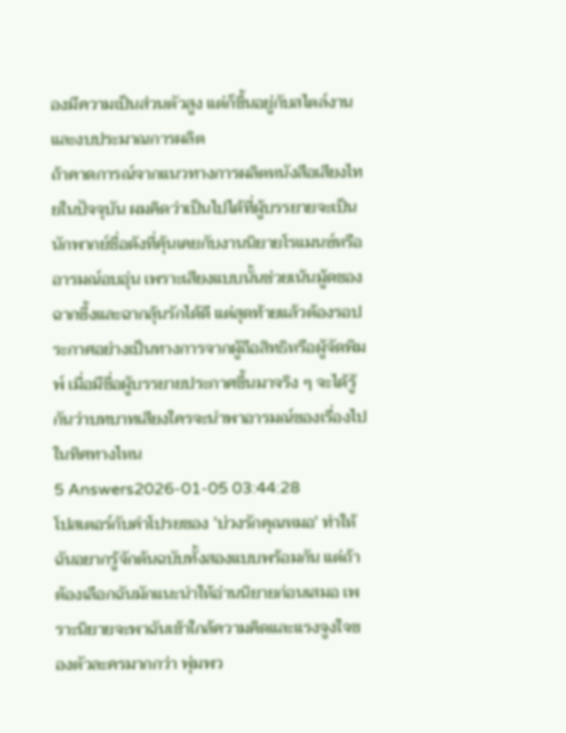องมีความเป็นส่วนตัวสูง แต่ก็ขึ้นอยู่กับสไตล์งานและงบประมาณการผลิต
ถ้าคาดการณ์จากแนวทางการผลิตหนังสือเสียงไทยในปัจจุบัน ผมคิดว่าเป็นไปได้ที่ผู้บรรยายจะเป็นนักพากย์ชื่อดังที่คุ้นเคยกับงานนิยายโรแมนซ์หรืออารมณ์อบอุ่น เพราะเสียงแบบนั้นช่วยเน้นมู้ดของฉากซึ้งและฉากลุ้นรักได้ดี แต่สุดท้ายแล้วต้องรอประกาศอย่างเป็นทางการจากผู้ถือสิทธิหรือผู้จัดพิมพ์ เมื่อมีชื่อผู้บรรยายประกาศขึ้นมาจริง ๆ จะได้รู้กันว่าบทบาทเสียงใครจะนำพาอารมณ์ของเรื่องไปในทิศทางไหน
5 Answers2026-01-05 03:44:28
โปสเตอร์กับคำโปรยของ 'บ่วงรักคุณหมอ' ทำให้ฉันอยากรู้จักต้นฉบับทั้งสองแบบพร้อมกัน แต่ถ้าต้องเลือกฉันมักแนะนำให้อ่านนิยายก่อนเสมอ เพราะนิยายจะพาฉันเข้าใกล้ความคิดและแรงจูงใจของตัวละครมากกว่า พุ่มพว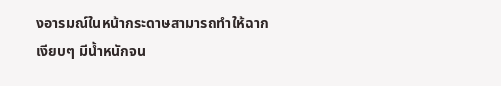งอารมณ์ในหน้ากระดาษสามารถทำให้ฉากเงียบๆ มีน้ำหนักจน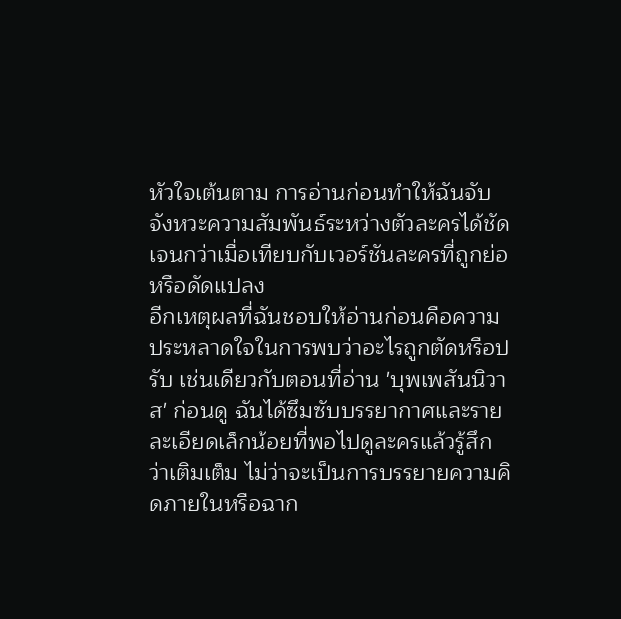หัวใจเต้นตาม การอ่านก่อนทำให้ฉันจับจังหวะความสัมพันธ์ระหว่างตัวละครได้ชัดเจนกว่าเมื่อเทียบกับเวอร์ชันละครที่ถูกย่อหรือดัดแปลง
อีกเหตุผลที่ฉันชอบให้อ่านก่อนคือความประหลาดใจในการพบว่าอะไรถูกตัดหรือปรับ เช่นเดียวกับตอนที่อ่าน 'บุพเพสันนิวาส' ก่อนดู ฉันได้ซึมซับบรรยากาศและรายละเอียดเล็กน้อยที่พอไปดูละครแล้วรู้สึกว่าเติมเต็ม ไม่ว่าจะเป็นการบรรยายความคิดภายในหรือฉาก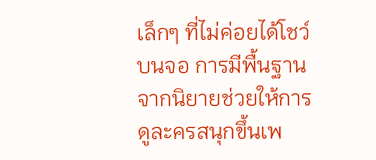เล็กๆ ที่ไม่ค่อยได้โชว์บนจอ การมีพื้นฐานจากนิยายช่วยให้การดูละครสนุกขึ้นเพ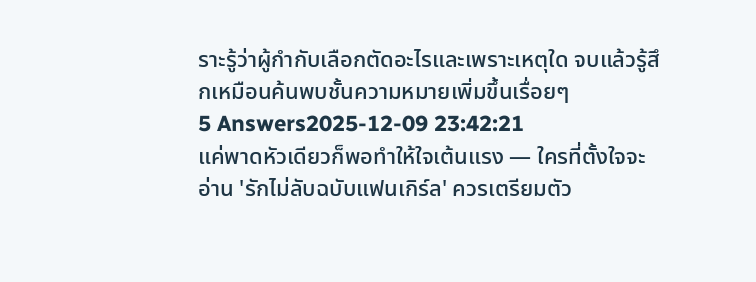ราะรู้ว่าผู้กำกับเลือกตัดอะไรและเพราะเหตุใด จบแล้วรู้สึกเหมือนค้นพบชั้นความหมายเพิ่มขึ้นเรื่อยๆ
5 Answers2025-12-09 23:42:21
แค่พาดหัวเดียวก็พอทำให้ใจเต้นแรง — ใครที่ตั้งใจจะอ่าน 'รักไม่ลับฉบับแฟนเกิร์ล' ควรเตรียมตัว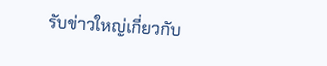รับข่าวใหญ่เกี่ยวกับ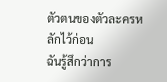ตัวตนของตัวละครหลักไว้ก่อน
ฉันรู้สึกว่าการ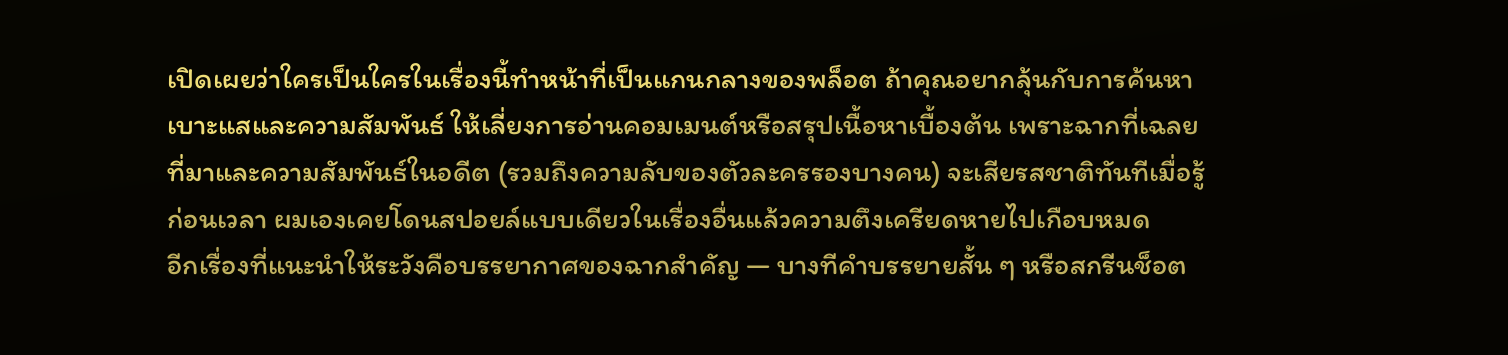เปิดเผยว่าใครเป็นใครในเรื่องนี้ทำหน้าที่เป็นแกนกลางของพล็อต ถ้าคุณอยากลุ้นกับการค้นหาเบาะแสและความสัมพันธ์ ให้เลี่ยงการอ่านคอมเมนต์หรือสรุปเนื้อหาเบื้องต้น เพราะฉากที่เฉลยที่มาและความสัมพันธ์ในอดีต (รวมถึงความลับของตัวละครรองบางคน) จะเสียรสชาติทันทีเมื่อรู้ก่อนเวลา ผมเองเคยโดนสปอยล์แบบเดียวในเรื่องอื่นแล้วความตึงเครียดหายไปเกือบหมด
อีกเรื่องที่แนะนำให้ระวังคือบรรยากาศของฉากสำคัญ — บางทีคำบรรยายสั้น ๆ หรือสกรีนช็อต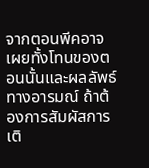จากตอนพีคอาจเผยทั้งโทนของตอนนั้นและผลลัพธ์ทางอารมณ์ ถ้าต้องการสัมผัสการเติ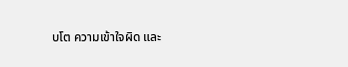บโต ความเข้าใจผิด และ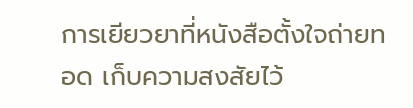การเยียวยาที่หนังสือตั้งใจถ่ายทอด เก็บความสงสัยไว้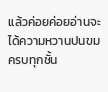แล้วค่อยค่อยอ่านจะได้ความหวานปนขมครบทุกชั้น